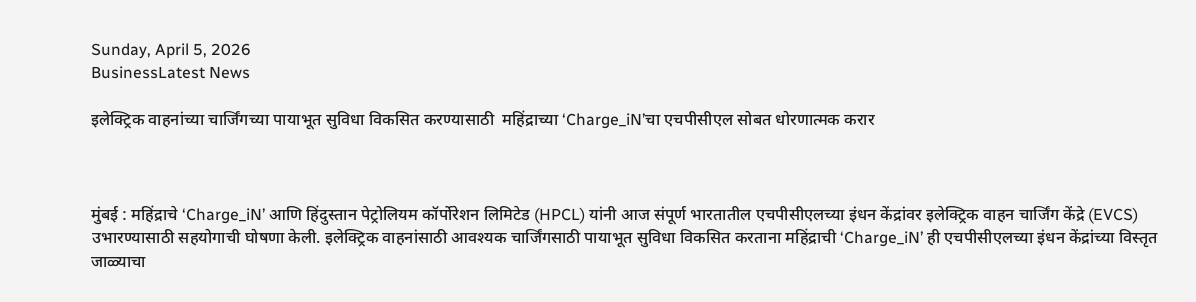Sunday, April 5, 2026
BusinessLatest News

इलेक्ट्रिक वाहनांच्या चार्जिंगच्या पायाभूत सुविधा विकसित करण्यासाठी  महिंद्राच्या ‘Charge_iN’चा एचपीसीएल सोबत धोरणात्मक करार



मुंबई : महिंद्राचे ‘Charge_iN’ आणि हिंदुस्तान पेट्रोलियम कॉर्पोरेशन लिमिटेड (HPCL) यांनी आज संपूर्ण भारतातील एचपीसीएलच्या इंधन केंद्रांवर इलेक्ट्रिक वाहन चार्जिंग केंद्रे (EVCS) उभारण्यासाठी सहयोगाची घोषणा केली. इलेक्ट्रिक वाहनांसाठी आवश्यक चार्जिंगसाठी पायाभूत सुविधा विकसित करताना महिंद्राची ‘Charge_iN’ ही एचपीसीएलच्या इंधन केंद्रांच्या विस्तृत जाळ्याचा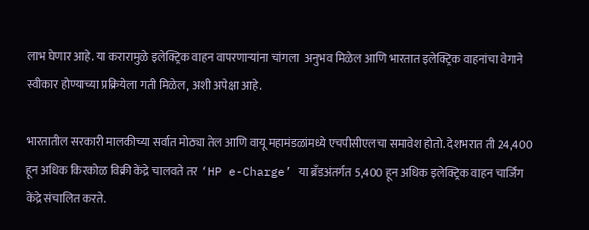लाभ घेणार आहे. या करारामुळे इलेक्ट्रिक वाहन वापरणाऱ्यांना चांगला  अनुभव मिळेल आणि भारतात इलेक्ट्रिक वाहनांचा वेगाने स्वीकार होण्याच्या प्रक्रियेला गती मिळेल, अशी अपेक्षा आहे.

भारतातील सरकारी मालकीच्या सर्वात मोठ्या तेल आणि वायू महामंडळांमध्ये एचपीसीएलचा समावेश होतो. देशभरात ती 24,400 हून अधिक किरकोळ विक्री केंद्रे चालवते तर ‘HP e-Charge’ या ब्रँडअंतर्गत 5,400 हून अधिक इलेक्ट्रिक वाहन चार्जिंग केंद्रे संचालित करते.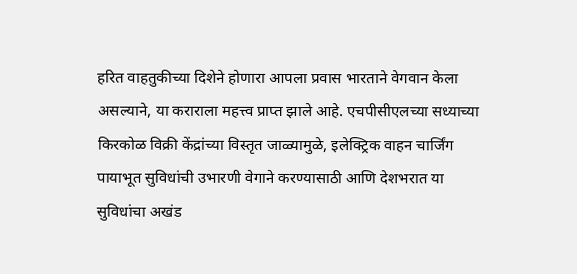हरित वाहतुकीच्या दिशेने होणारा आपला प्रवास भारताने वेगवान केला असल्याने, या कराराला महत्त्व प्राप्त झाले आहे. एचपीसीएलच्या सध्याच्या किरकोळ विक्री केंद्रांच्या विस्तृत जाळ्यामुळे, इलेक्ट्रिक वाहन चार्जिंग पायाभूत सुविधांची उभारणी वेगाने करण्यासाठी आणि देशभरात या सुविधांचा अखंड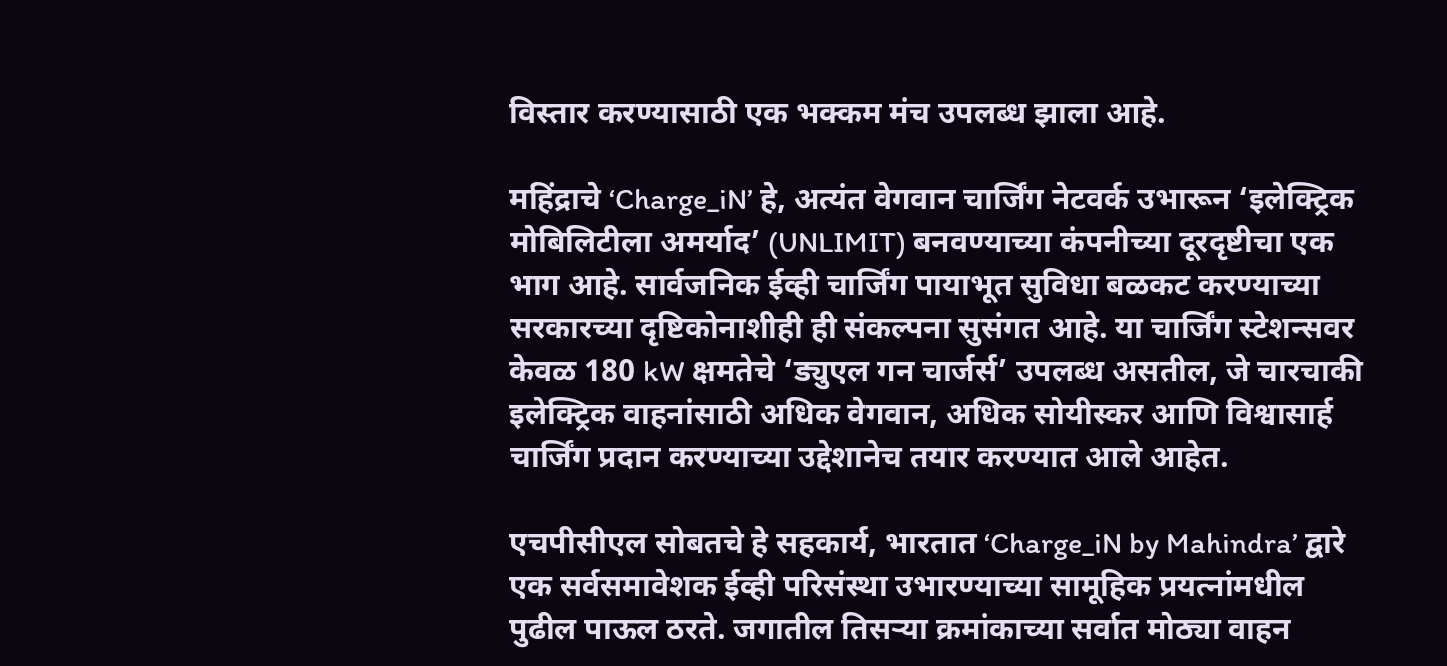विस्तार करण्यासाठी एक भक्कम मंच उपलब्ध झाला आहे.

महिंद्राचे ‘Charge_iN’ हे, अत्यंत वेगवान चार्जिंग नेटवर्क उभारून ‘इलेक्ट्रिक मोबिलिटीला अमर्याद’ (UNLIMIT) बनवण्याच्या कंपनीच्या दूरदृष्टीचा एक भाग आहे. सार्वजनिक ईव्ही चार्जिंग पायाभूत सुविधा बळकट करण्याच्या सरकारच्या दृष्टिकोनाशीही ही संकल्पना सुसंगत आहे. या चार्जिंग स्टेशन्सवर केवळ 180 kW क्षमतेचे ‘ड्युएल गन चार्जर्स’ उपलब्ध असतील, जे चारचाकी इलेक्ट्रिक वाहनांसाठी अधिक वेगवान, अधिक सोयीस्कर आणि विश्वासार्ह चार्जिंग प्रदान करण्याच्या उद्देशानेच तयार करण्यात आले आहेत.

एचपीसीएल सोबतचे हे सहकार्य, भारतात ‘Charge_iN by Mahindra’ द्वारे एक सर्वसमावेशक ईव्ही परिसंस्था उभारण्याच्या सामूहिक प्रयत्नांमधील पुढील पाऊल ठरते. जगातील तिसऱ्या क्रमांकाच्या सर्वात मोठ्या वाहन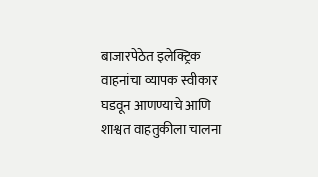बाजारपेठेत इलेक्ट्रिक वाहनांचा व्यापक स्वीकार घडवून आणण्याचे आणि शाश्वत वाहतुकीला चालना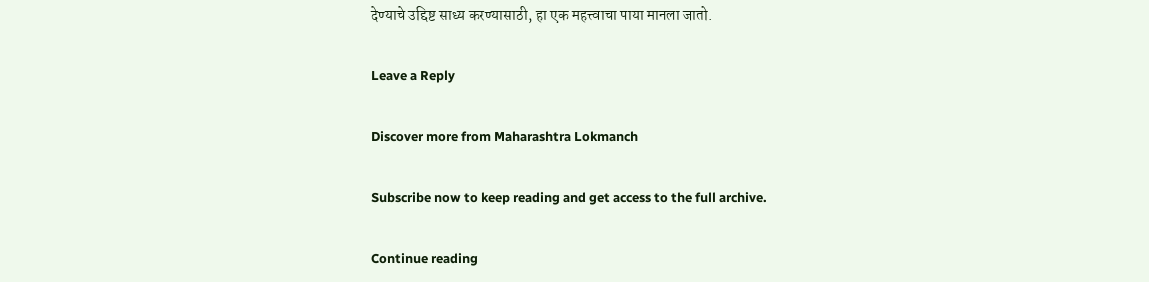देण्याचे उद्दिष्ट साध्य करण्यासाठी, हा एक महत्त्वाचा पाया मानला जातो.

Leave a Reply

Discover more from Maharashtra Lokmanch

Subscribe now to keep reading and get access to the full archive.

Continue reading